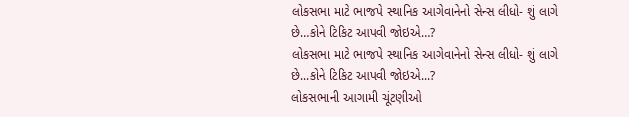લોકસભા માટે ભાજપે સ્થાનિક આગેવાનેનો સેન્સ લીધો- શું લાગે છે…કોને ટિકિટ આપવી જોઇએ…?
લોકસભા માટે ભાજપે સ્થાનિક આગેવાનેનો સેન્સ લીધો- શું લાગે છે...કોને ટિકિટ આપવી જોઇએ...?
લોકસભાની આગામી ચૂંટણીઓ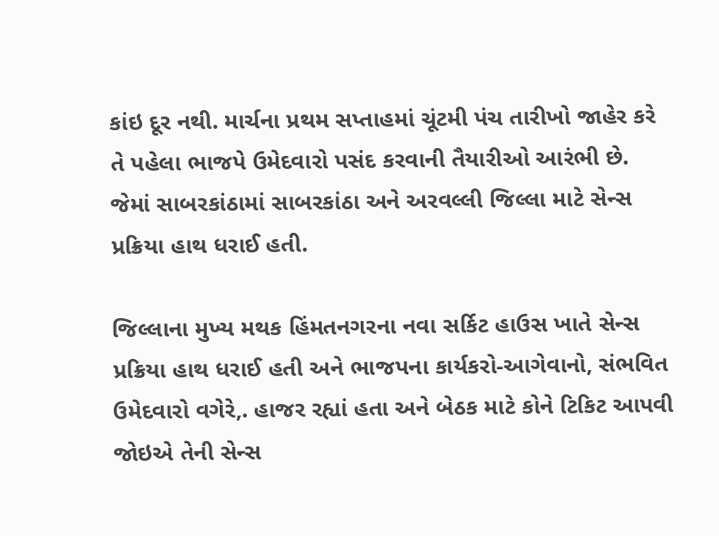કાંઇ દૂર નથી. માર્ચના પ્રથમ સપ્તાહમાં ચૂંટમી પંચ તારીખો જાહેર કરે તે પહેલા ભાજપે ઉમેદવારો પસંદ કરવાની તૈયારીઓ આરંભી છે. જેમાં સાબરકાંઠામાં સાબરકાંઠા અને અરવલ્લી જિલ્લા માટે સેન્સ પ્રક્રિયા હાથ ધરાઈ હતી.

જિલ્લાના મુખ્ય મથક હિંમતનગરના નવા સર્કિટ હાઉસ ખાતે સેન્સ પ્રક્રિયા હાથ ધરાઈ હતી અને ભાજપના કાર્યકરો-આગેવાનો, સંભવિત ઉમેદવારો વગેરે,. હાજર રહ્યાં હતા અને બેઠક માટે કોને ટિકિટ આપવી જોઇએ તેની સેન્સ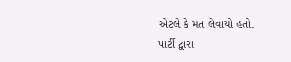એટલે કે મત લેવાયો હતો.
પાર્ટી દ્વારા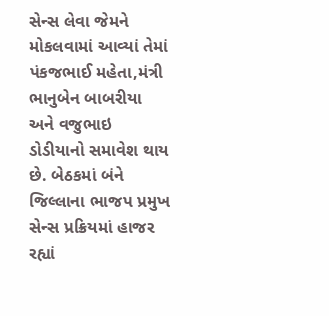સેન્સ લેવા જેમને મોકલવામાં આવ્યાં તેમાં પંકજભાઈ મહેતા,મંત્રી ભાનુબેન બાબરીયા અને વજુભાઇ ડોડીયાનો સમાવેશ થાય છે. બેઠકમાં બંને જિલ્લાના ભાજપ પ્રમુખ સેન્સ પ્રક્રિયમાં હાજર રહ્યાં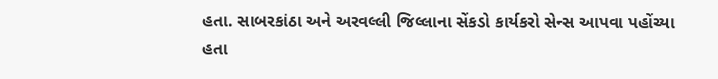હતા. સાબરકાંઠા અને અરવલ્લી જિલ્લાના સેંકડો કાર્યકરો સેન્સ આપવા પહોંચ્યા હતા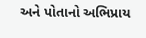અને પોતાનો અભિપ્રાય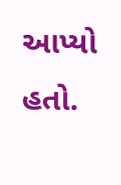આપ્યો હતો.